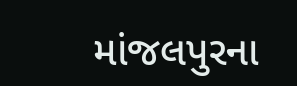માંજલપુરના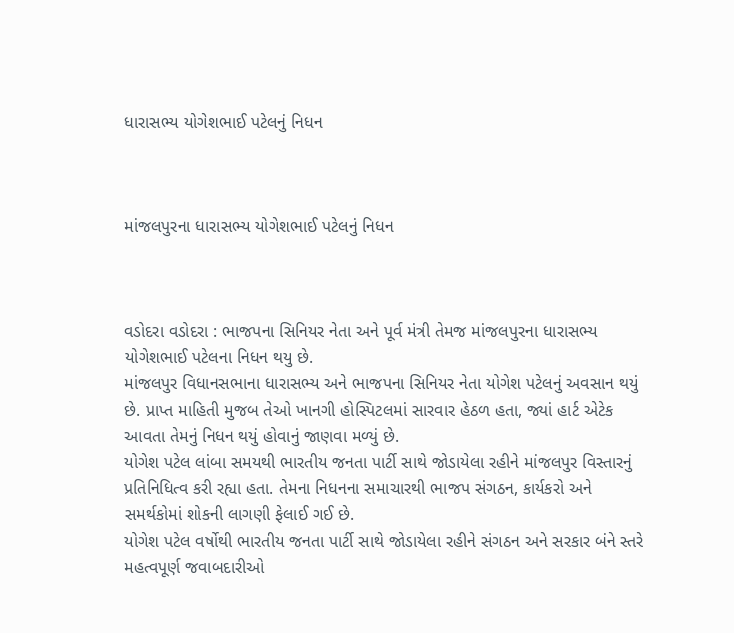ધારાસભ્ય યોગેશભાઈ પટેલનું નિધન



માંજલપુરના ધારાસભ્ય યોગેશભાઈ પટેલનું નિધન



વડોદરા વડોદરા : ભાજપના સિનિયર નેતા અને પૂર્વ મંત્રી તેમજ માંજલપુરના ધારાસભ્ય યોગેશભાઈ પટેલના નિધન થયુ છે.
માંજલપુર વિધાનસભાના ધારાસભ્ય અને ભાજપના સિનિયર નેતા યોગેશ પટેલનું અવસાન થયું છે. પ્રાપ્ત માહિતી મુજબ તેઓ ખાનગી હોસ્પિટલમાં સારવાર હેઠળ હતા, જ્યાં હાર્ટ એટેક આવતા તેમનું નિધન થયું હોવાનું જાણવા મળ્યું છે.
યોગેશ પટેલ લાંબા સમયથી ભારતીય જનતા પાર્ટી સાથે જોડાયેલા રહીને માંજલપુર વિસ્તારનું પ્રતિનિધિત્વ કરી રહ્યા હતા. તેમના નિધનના સમાચારથી ભાજપ સંગઠન, કાર્યકરો અને સમર્થકોમાં શોકની લાગણી ફેલાઈ ગઈ છે.
યોગેશ પટેલ વર્ષોથી ભારતીય જનતા પાર્ટી સાથે જોડાયેલા રહીને સંગઠન અને સરકાર બંને સ્તરે મહત્વપૂર્ણ જવાબદારીઓ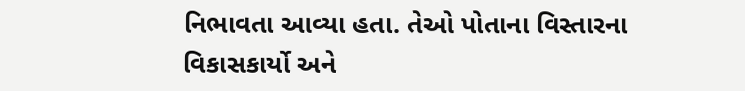નિભાવતા આવ્યા હતા. તેઓ પોતાના વિસ્તારના વિકાસકાર્યો અને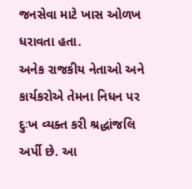જનસેવા માટે ખાસ ઓળખ ધરાવતા હતા.
અનેક રાજકીય નેતાઓ અને કાર્યકરોએ તેમના નિધન પર દુઃખ વ્યક્ત કરી શ્રદ્ધાંજલિ અર્પી છે. આ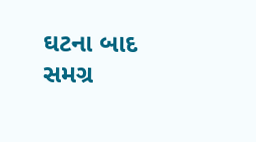ઘટના બાદ સમગ્ર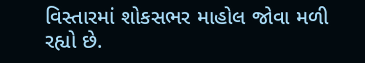વિસ્તારમાં શોકસભર માહોલ જોવા મળી રહ્યો છે.